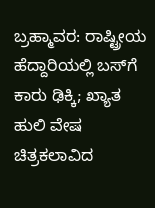ಬ್ರಹ್ಮಾವರ: ರಾಷ್ಟ್ರೀಯ ಹೆದ್ದಾರಿಯಲ್ಲಿ ಬಸ್‌ಗೆ ಕಾರು ಢಿಕ್ಕಿ; ಖ್ಯಾತ ಹುಲಿ ವೇಷ ಚಿತ್ರಕಲಾವಿದ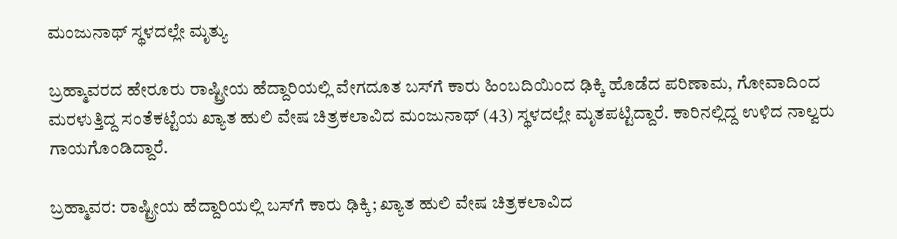ಮಂಜುನಾಥ್ ಸ್ಥಳದಲ್ಲೇ ಮೃತ್ಯು

ಬ್ರಹ್ಮಾವರದ ಹೇರೂರು ರಾಷ್ಟ್ರೀಯ ಹೆದ್ದಾರಿಯಲ್ಲಿ ವೇಗದೂತ ಬಸ್‌ಗೆ ಕಾರು ಹಿಂಬದಿಯಿಂದ ಢಿಕ್ಕಿ ಹೊಡೆದ ಪರಿಣಾಮ, ಗೋವಾದಿಂದ ಮರಳುತ್ತಿದ್ದ ಸಂತೆಕಟ್ಟೆಯ ಖ್ಯಾತ ಹುಲಿ ವೇಷ ಚಿತ್ರಕಲಾವಿದ ಮಂಜುನಾಥ್ (43) ಸ್ಥಳದಲ್ಲೇ ಮೃತಪಟ್ಟಿದ್ದಾರೆ. ಕಾರಿನಲ್ಲಿದ್ದ ಉಳಿದ ನಾಲ್ವರು ಗಾಯಗೊಂಡಿದ್ದಾರೆ.

ಬ್ರಹ್ಮಾವರ: ರಾಷ್ಟ್ರೀಯ ಹೆದ್ದಾರಿಯಲ್ಲಿ ಬಸ್‌ಗೆ ಕಾರು ಢಿಕ್ಕಿ; ಖ್ಯಾತ ಹುಲಿ ವೇಷ ಚಿತ್ರಕಲಾವಿದ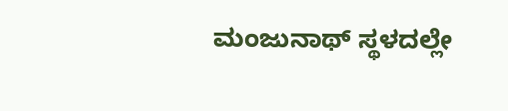ಮಂಜುನಾಥ್ ಸ್ಥಳದಲ್ಲೇ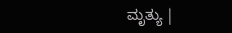ಮೃತ್ಯು |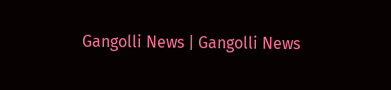Gangolli News | Gangolli News